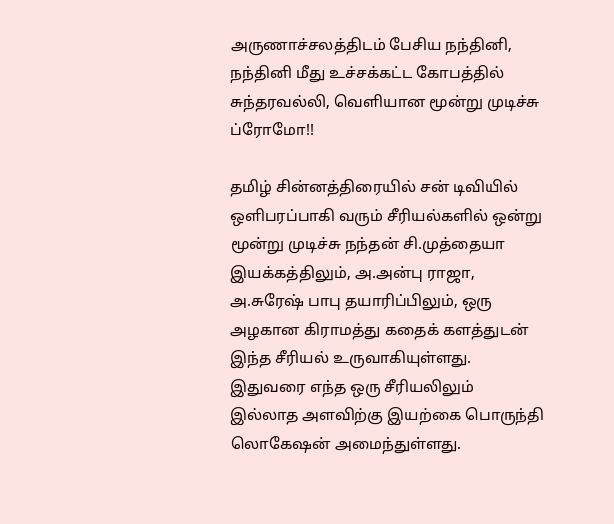அருணாச்சலத்திடம் பேசிய நந்தினி, நந்தினி மீது உச்சக்கட்ட கோபத்தில் சுந்தரவல்லி, வெளியான மூன்று முடிச்சு ப்ரோமோ!!

தமிழ் சின்னத்திரையில் சன் டிவியில் ஒளிபரப்பாகி வரும் சீரியல்களில் ஒன்று மூன்று முடிச்சு நந்தன் சி.முத்தையா இயக்கத்திலும், அ.அன்பு ராஜா, அ.சுரேஷ் பாபு தயாரிப்பிலும், ஒரு அழகான கிராமத்து கதைக் களத்துடன் இந்த சீரியல் உருவாகியுள்ளது. இதுவரை எந்த ஒரு சீரியலிலும் இல்லாத அளவிற்கு இயற்கை பொருந்தி லொகேஷன் அமைந்துள்ளது.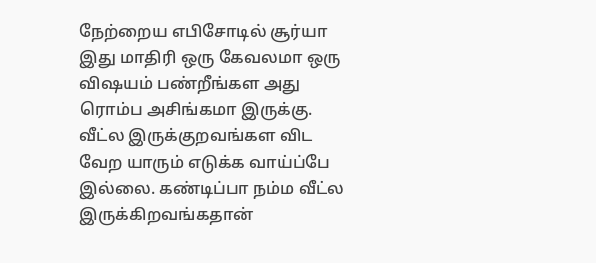நேற்றைய எபிசோடில் சூர்யா இது மாதிரி ஒரு கேவலமா ஒரு விஷயம் பண்றீங்கள அது ரொம்ப அசிங்கமா இருக்கு. வீட்ல இருக்குறவங்கள விட வேற யாரும் எடுக்க வாய்ப்பே இல்லை. கண்டிப்பா நம்ம வீட்ல இருக்கிறவங்கதான்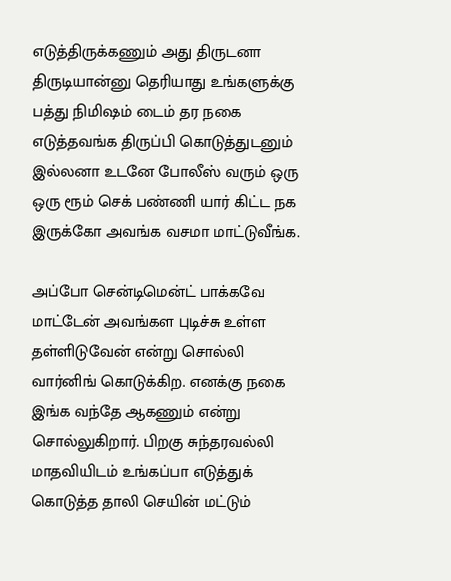எடுத்திருக்கணும் அது திருடனா திருடியான்னு தெரியாது உங்களுக்கு பத்து நிமிஷம் டைம் தர நகை எடுத்தவங்க திருப்பி கொடுத்துடனும் இல்லனா உடனே போலீஸ் வரும் ஒரு ஒரு ரூம் செக் பண்ணி யார் கிட்ட நக இருக்கோ அவங்க வசமா மாட்டுவீங்க.

அப்போ சென்டிமென்ட் பாக்கவே மாட்டேன் அவங்கள புடிச்சு உள்ள தள்ளிடுவேன் என்று சொல்லி வார்னிங் கொடுக்கிற. எனக்கு நகை இங்க வந்தே ஆகணும் என்று சொல்லுகிறார். பிறகு சுந்தரவல்லி மாதவியிடம் உங்கப்பா எடுத்துக் கொடுத்த தாலி செயின் மட்டும்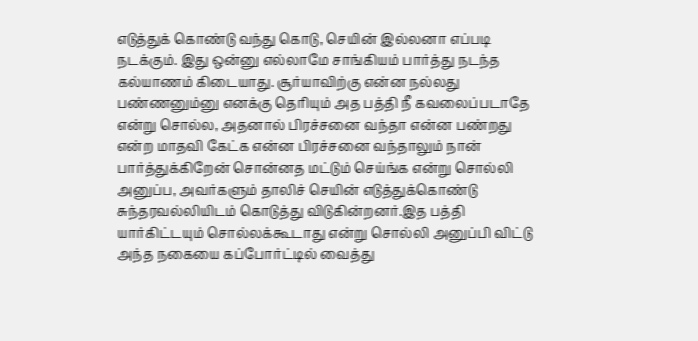எடுத்துக் கொண்டு வந்து கொடு, செயின் இல்லனா எப்படி நடக்கும். இது ஒன்னு எல்லாமே சாங்கியம் பார்த்து நடந்த கல்யாணம் கிடையாது. சூர்யாவிற்கு என்ன நல்லது பண்ணனும்னு எனக்கு தெரியும் அத பத்தி நீ கவலைப்படாதே என்று சொல்ல, அதனால் பிரச்சனை வந்தா என்ன பண்றது என்ற மாதவி கேட்க என்ன பிரச்சனை வந்தாலும் நான் பார்த்துக்கிறேன் சொன்னத மட்டும் செய்ங்க என்று சொல்லி அனுப்ப, அவர்களும் தாலிச் செயின் எடுத்துக்கொண்டு சுந்தரவல்லியிடம் கொடுத்து விடுகின்றனர்.இத பத்தி யார்கிட்டயும் சொல்லக்கூடாது என்று சொல்லி அனுப்பி விட்டு அந்த நகையை கப்போர்ட்டில் வைத்து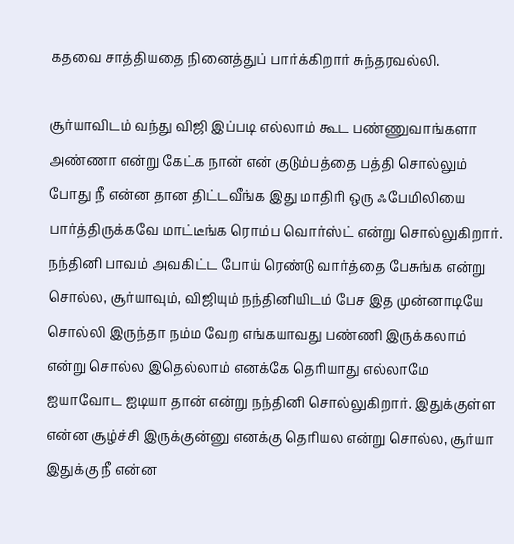கதவை சாத்தியதை நினைத்துப் பார்க்கிறார் சுந்தரவல்லி.

சூர்யாவிடம் வந்து விஜி இப்படி எல்லாம் கூட பண்ணுவாங்களா அண்ணா என்று கேட்க நான் என் குடும்பத்தை பத்தி சொல்லும் போது நீ என்ன தான திட்டவீங்க இது மாதிரி ஒரு ஃபேமிலியை பார்த்திருக்கவே மாட்டீங்க ரொம்ப வொர்ஸ்ட் என்று சொல்லுகிறார். நந்தினி பாவம் அவகிட்ட போய் ரெண்டு வார்த்தை பேசுங்க என்று சொல்ல, சூர்யாவும், விஜியும் நந்தினியிடம் பேச இத முன்னாடியே சொல்லி இருந்தா நம்ம வேற எங்கயாவது பண்ணி இருக்கலாம் என்று சொல்ல இதெல்லாம் எனக்கே தெரியாது எல்லாமே ஐயாவோட ஐடியா தான் என்று நந்தினி சொல்லுகிறார். இதுக்குள்ள என்ன சூழ்ச்சி இருக்குன்னு எனக்கு தெரியல என்று சொல்ல, சூர்யா இதுக்கு நீ என்ன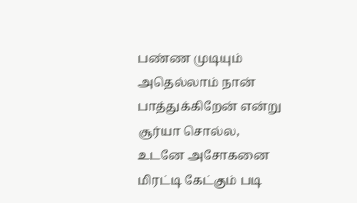பண்ண முடியும் அதெல்லாம் நான் பாத்துக்கிறேன் என்று சூர்யா சொல்ல, உடனே அசோகனை மிரட்டி கேட்கும் படி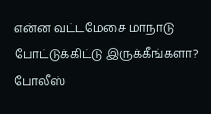என்ன வட்டமேசை மாநாடு போட்டுக்கிட்டு இருக்கீங்களா? போலீஸ்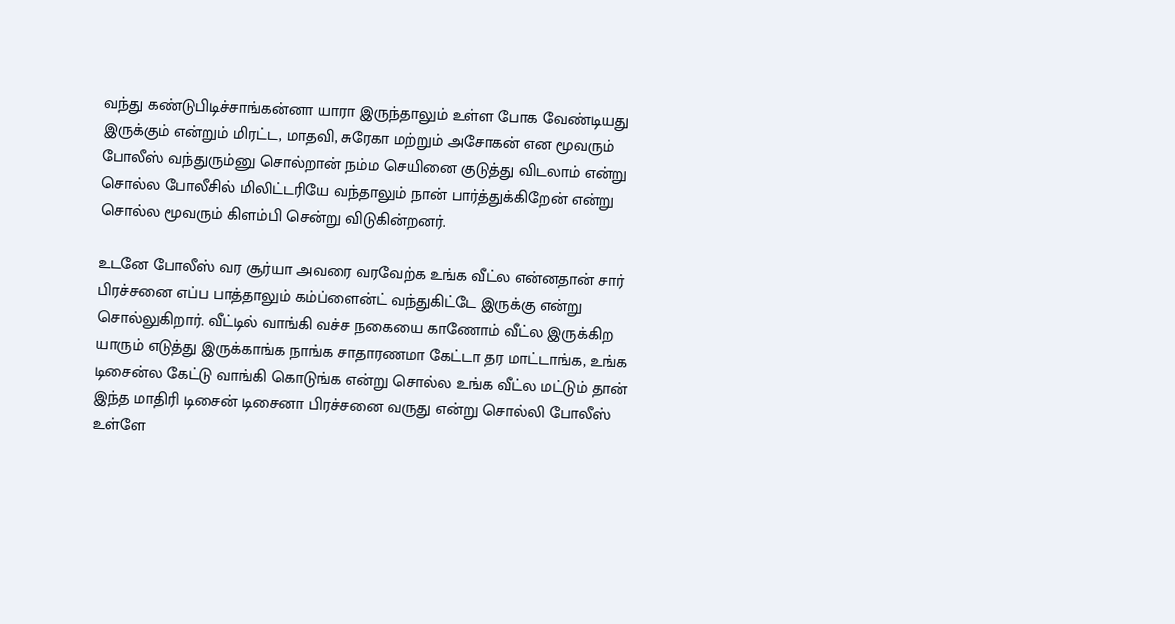வந்து கண்டுபிடிச்சாங்கன்னா யாரா இருந்தாலும் உள்ள போக வேண்டியது இருக்கும் என்றும் மிரட்ட, மாதவி, சுரேகா மற்றும் அசோகன் என மூவரும் போலீஸ் வந்துரும்னு சொல்றான் நம்ம செயினை குடுத்து விடலாம் என்று சொல்ல போலீசில் மிலிட்டரியே வந்தாலும் நான் பார்த்துக்கிறேன் என்று சொல்ல மூவரும் கிளம்பி சென்று விடுகின்றனர்.

உடனே போலீஸ் வர சூர்யா அவரை வரவேற்க உங்க வீட்ல என்னதான் சார் பிரச்சனை எப்ப பாத்தாலும் கம்ப்ளைன்ட் வந்துகிட்டே இருக்கு என்று சொல்லுகிறார். வீட்டில் வாங்கி வச்ச நகையை காணோம் வீட்ல இருக்கிற யாரும் எடுத்து இருக்காங்க நாங்க சாதாரணமா கேட்டா தர மாட்டாங்க, உங்க டிசைன்ல கேட்டு வாங்கி கொடுங்க என்று சொல்ல உங்க வீட்ல மட்டும் தான் இந்த மாதிரி டிசைன் டிசைனா பிரச்சனை வருது என்று சொல்லி போலீஸ் உள்ளே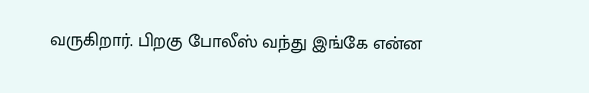வருகிறார். பிறகு போலீஸ் வந்து இங்கே என்ன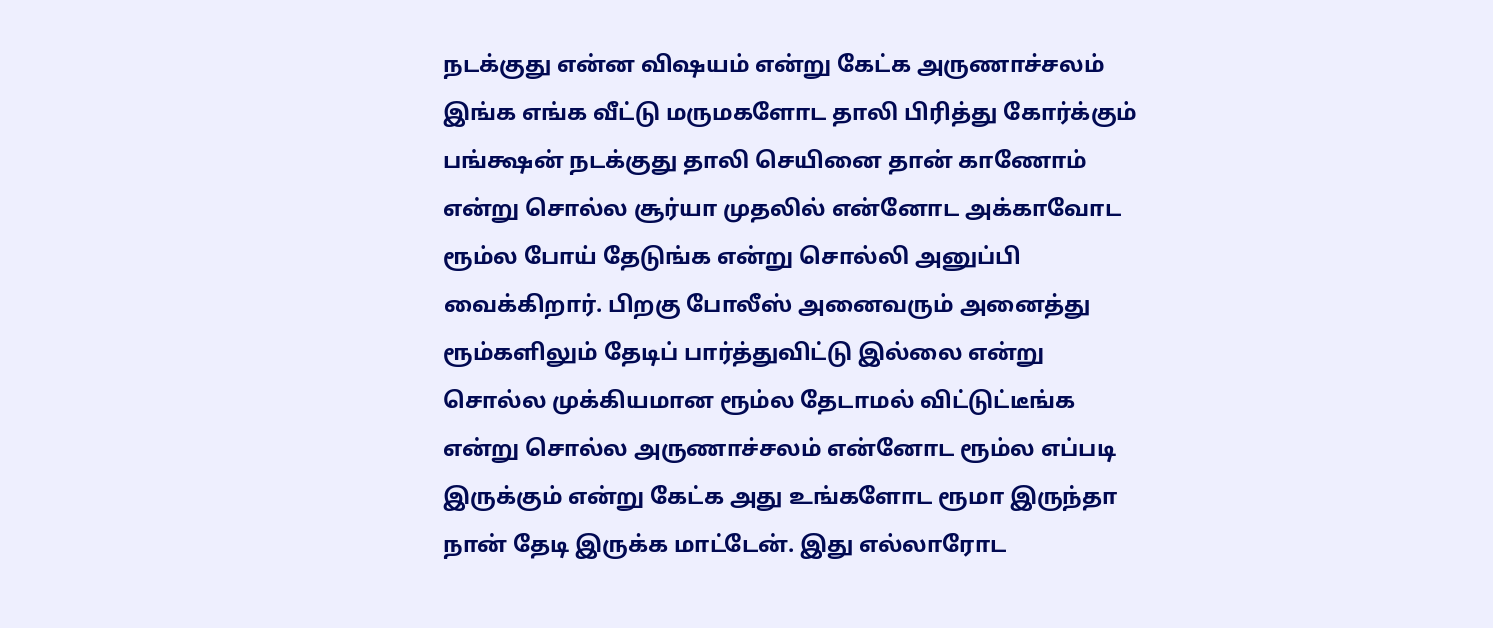நடக்குது என்ன விஷயம் என்று கேட்க அருணாச்சலம் இங்க எங்க வீட்டு மருமகளோட தாலி பிரித்து கோர்க்கும் பங்க்ஷன் நடக்குது தாலி செயினை தான் காணோம் என்று சொல்ல சூர்யா முதலில் என்னோட அக்காவோட ரூம்ல போய் தேடுங்க என்று சொல்லி அனுப்பி வைக்கிறார். பிறகு போலீஸ் அனைவரும் அனைத்து ரூம்களிலும் தேடிப் பார்த்துவிட்டு இல்லை என்று சொல்ல முக்கியமான ரூம்ல தேடாமல் விட்டுட்டீங்க என்று சொல்ல அருணாச்சலம் என்னோட ரூம்ல எப்படி இருக்கும் என்று கேட்க அது உங்களோட ரூமா இருந்தா நான் தேடி இருக்க மாட்டேன். இது எல்லாரோட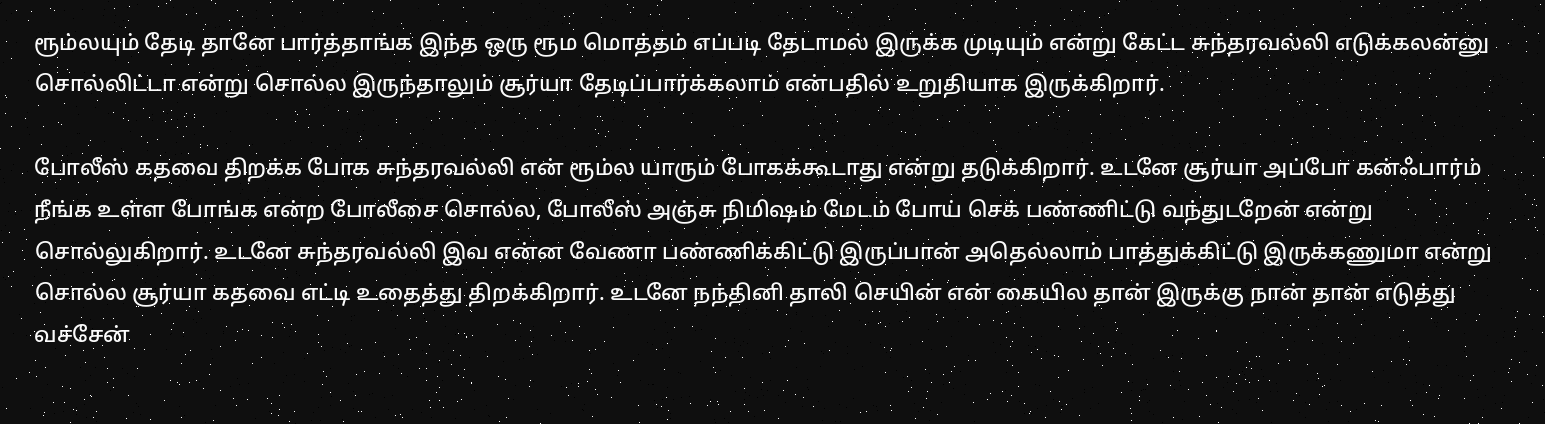ரூம்லயும் தேடி தானே பார்த்தாங்க இந்த ஒரு ரூம மொத்தம் எப்படி தேடாமல் இருக்க முடியும் என்று கேட்ட சுந்தரவல்லி எடுக்கலன்னு சொல்லிட்டா என்று சொல்ல இருந்தாலும் சூர்யா தேடிப்பார்க்கலாம் என்பதில் உறுதியாக இருக்கிறார்.

போலீஸ் கதவை திறக்க போக சுந்தரவல்லி என் ரூம்ல யாரும் போகக்கூடாது என்று தடுக்கிறார். உடனே சூர்யா அப்போ கன்ஃபார்ம் நீங்க உள்ள போங்க என்ற போலீசை சொல்ல, போலீஸ் அஞ்சு நிமிஷம் மேடம் போய் செக் பண்ணிட்டு வந்துடறேன் என்று சொல்லுகிறார். உடனே சுந்தரவல்லி இவ என்ன வேணா பண்ணிக்கிட்டு இருப்பான் அதெல்லாம் பாத்துக்கிட்டு இருக்கணுமா என்று சொல்ல சூர்யா கதவை எட்டி உதைத்து திறக்கிறார். உடனே நந்தினி தாலி செயின் என் கையில தான் இருக்கு நான் தான் எடுத்து வச்சேன்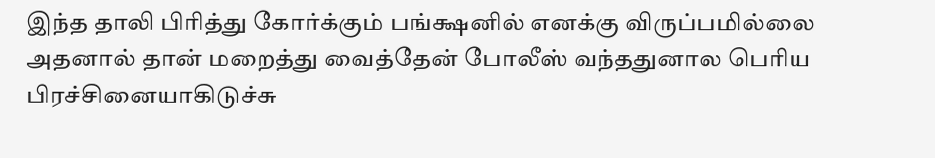இந்த தாலி பிரித்து கோர்க்கும் பங்க்ஷனில் எனக்கு விருப்பமில்லை அதனால் தான் மறைத்து வைத்தேன் போலீஸ் வந்ததுனால பெரிய பிரச்சினையாகிடுச்சு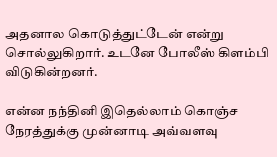அதனால கொடுத்துட்டேன் என்று சொல்லுகிறார். உடனே போலீஸ் கிளம்பி விடுகின்றனர்.

என்ன நந்தினி இதெல்லாம் கொஞ்ச நேரத்துக்கு முன்னாடி அவ்வளவு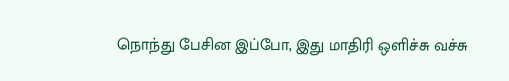நொந்து பேசின இப்போ, இது மாதிரி ஒளிச்சு வச்சு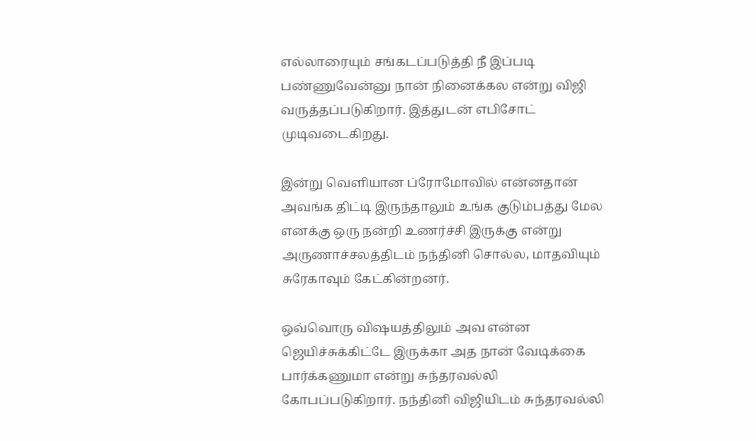எல்லாரையும் சங்கடப்படுத்தி நீ இப்படி பண்ணுவேன்னு நான் நினைக்கல என்று விஜி வருத்தப்படுகிறார். இத்துடன் எபிசோட் முடிவடைகிறது.

இன்று வெளியான ப்ரோமோவில் என்னதான் அவங்க திட்டி இருந்தாலும் உங்க குடும்பத்து மேல எனக்கு ஒரு நன்றி உணர்ச்சி இருக்கு என்று அருணாச்சலத்திடம் நந்தினி சொல்ல, மாதவியும் சுரேகாவும் கேட்கின்றனர்.

ஒவ்வொரு விஷயத்திலும் அவ என்ன ஜெயிச்சுக்கிட்டே இருக்கா அத நான் வேடிக்கை பார்க்கணுமா என்று சுந்தரவல்லி கோபப்படுகிறார். நந்தினி விஜியிடம் சுந்தரவல்லி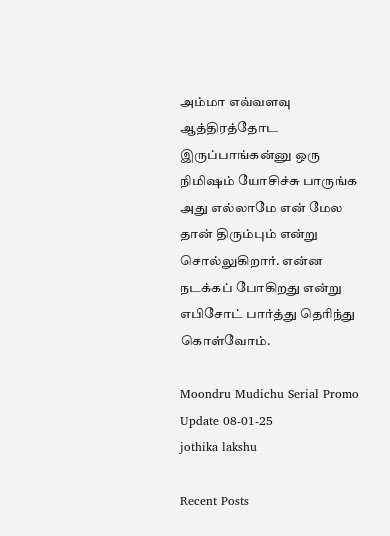அம்மா எவ்வளவு ஆத்திரத்தோட இருப்பாங்கன்னு ஒரு நிமிஷம் யோசிச்சு பாருங்க அது எல்லாமே என் மேல தான் திரும்பும் என்று சொல்லுகிறார். என்ன நடக்கப் போகிறது என்று எபிசோட் பார்த்து தெரிந்து கொள்வோம்.

Moondru Mudichu Serial Promo Update 08-01-25
jothika lakshu

Recent Posts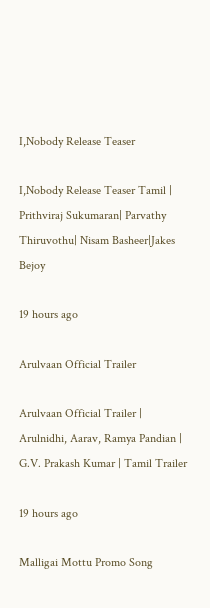I,Nobody Release Teaser

I,Nobody Release Teaser Tamil | Prithviraj Sukumaran| Parvathy Thiruvothu| Nisam Basheer|Jakes Bejoy

19 hours ago

Arulvaan Official Trailer

Arulvaan Official Trailer | Arulnidhi, Aarav, Ramya Pandian | G.V. Prakash Kumar | Tamil Trailer

19 hours ago

Malligai Mottu Promo Song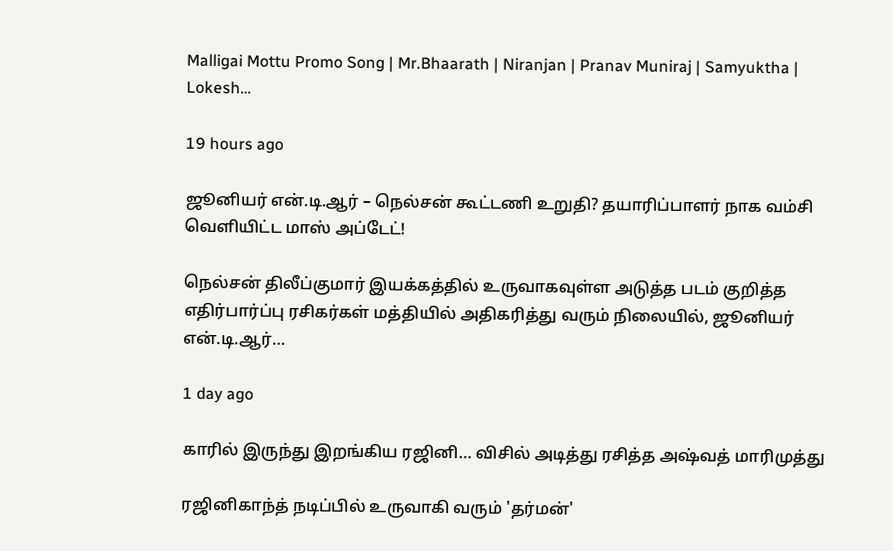Malligai Mottu Promo Song | Mr.Bhaarath | Niranjan | Pranav Muniraj | Samyuktha | Lokesh…

19 hours ago

ஜூனியர் என்.டி.ஆர் – நெல்சன் கூட்டணி உறுதி? தயாரிப்பாளர் நாக வம்சி வெளியிட்ட மாஸ் அப்டேட்!

நெல்சன் திலீப்குமார் இயக்கத்தில் உருவாகவுள்ள அடுத்த படம் குறித்த எதிர்பார்ப்பு ரசிகர்கள் மத்தியில் அதிகரித்து வரும் நிலையில், ஜூனியர் என்.டி.ஆர்…

1 day ago

காரில் இருந்து இறங்கிய ரஜினி… விசில் அடித்து ரசித்த அஷ்வத் மாரிமுத்து

ரஜினிகாந்த் நடிப்பில் உருவாகி வரும் 'தர்மன்'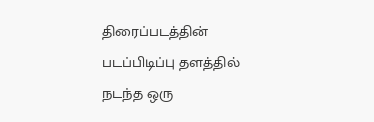திரைப்படத்தின் படப்பிடிப்பு தளத்தில் நடந்த ஒரு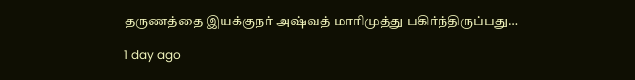தருணத்தை இயக்குநர் அஷ்வத் மாரிமுத்து பகிர்ந்திருப்பது…

1 day ago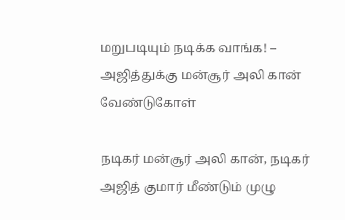மறுபடியும் நடிக்க வாங்க! – அஜித்துக்கு மன்சூர் அலி கான் வேண்டுகோள்

நடிகர் மன்சூர் அலி கான், நடிகர் அஜித் குமார் மீண்டும் முழு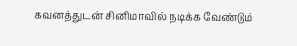கவனத்துடன் சினிமாவில் நடிக்க வேண்டும்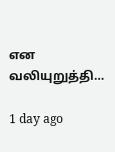என வலியுறுத்தி…

1 day ago